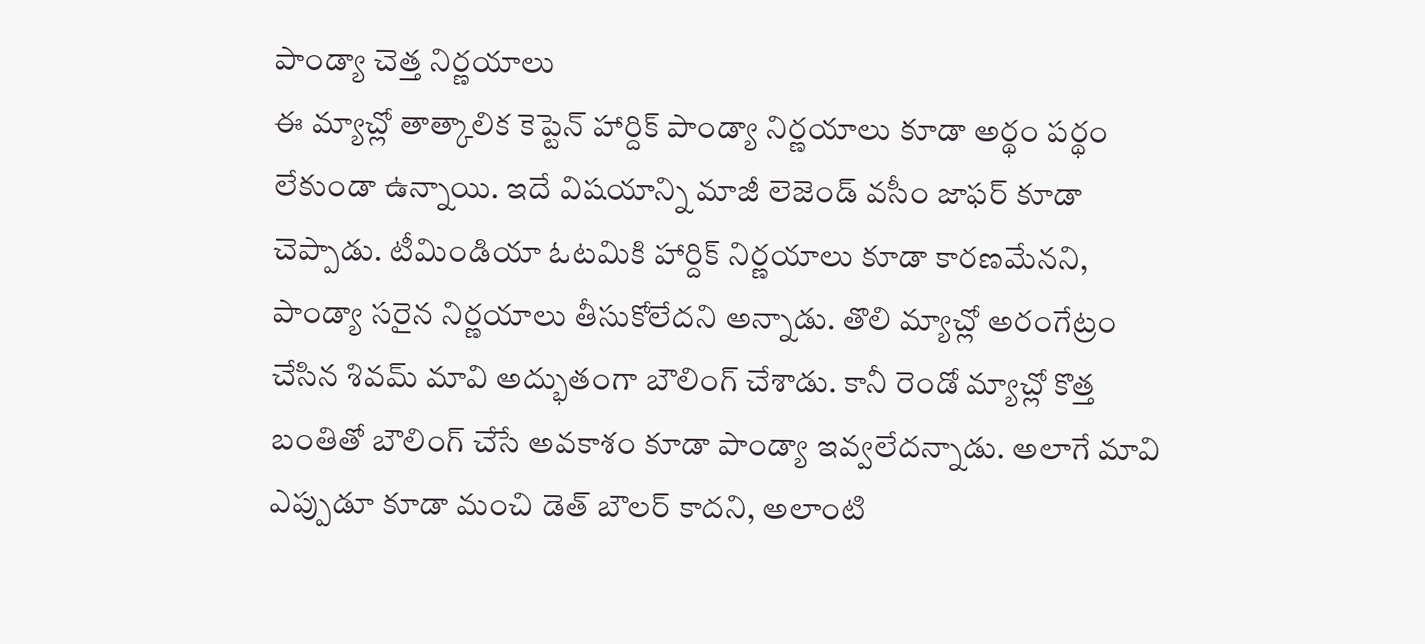పాండ్యా చెత్త నిర్ణయాలు
ఈ మ్యాచ్లో తాత్కాలిక కెప్టెన్ హార్దిక్ పాండ్యా నిర్ణయాలు కూడా అర్థం పర్థం లేకుండా ఉన్నాయి. ఇదే విషయాన్ని మాజీ లెజెండ్ వసీం జాఫర్ కూడా చెప్పాడు. టీమిండియా ఓటమికి హార్దిక్ నిర్ణయాలు కూడా కారణమేనని, పాండ్యా సరైన నిర్ణయాలు తీసుకోలేదని అన్నాడు. తొలి మ్యాచ్లో అరంగేట్రం చేసిన శివమ్ మావి అద్భుతంగా బౌలింగ్ చేశాడు. కానీ రెండో మ్యాచ్లో కొత్త బంతితో బౌలింగ్ చేసే అవకాశం కూడా పాండ్యా ఇవ్వలేదన్నాడు. అలాగే మావి ఎప్పుడూ కూడా మంచి డెత్ బౌలర్ కాదని, అలాంటి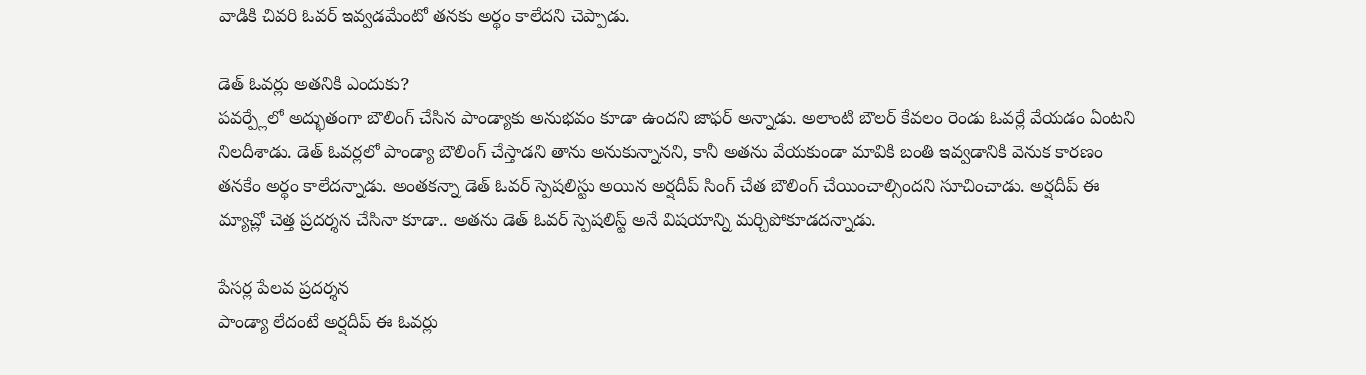వాడికి చివరి ఓవర్ ఇవ్వడమేంటో తనకు అర్థం కాలేదని చెప్పాడు.

డెత్ ఓవర్లు అతనికి ఎందుకు?
పవర్ప్లేలో అద్భుతంగా బౌలింగ్ చేసిన పాండ్యాకు అనుభవం కూడా ఉందని జాఫర్ అన్నాడు. అలాంటి బౌలర్ కేవలం రెండు ఓవర్లే వేయడం ఏంటని నిలదీశాడు. డెత్ ఓవర్లలో పాండ్యా బౌలింగ్ చేస్తాడని తాను అనుకున్నానని, కానీ అతను వేయకుండా మావికి బంతి ఇవ్వడానికి వెనుక కారణం తనకేం అర్థం కాలేదన్నాడు. అంతకన్నా డెత్ ఓవర్ స్పెషలిస్టు అయిన అర్షదీప్ సింగ్ చేత బౌలింగ్ చేయించాల్సిందని సూచించాడు. అర్షదీప్ ఈ మ్యాచ్లో చెత్త ప్రదర్శన చేసినా కూడా.. అతను డెత్ ఓవర్ స్పెషలిస్ట్ అనే విషయాన్ని మర్చిపోకూడదన్నాడు.

పేసర్ల పేలవ ప్రదర్శన
పాండ్యా లేదంటే అర్షదీప్ ఈ ఓవర్లు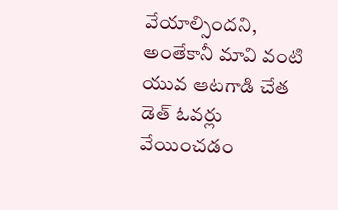వేయాల్సిందని, అంతేకానీ మావి వంటి యువ ఆటగాడి చేత డెత్ ఓవర్లు వేయించడం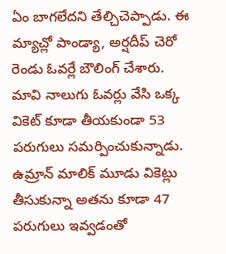ఏం బాగలేదని తేల్చిచెప్పాడు. ఈ మ్యాచ్లో పాండ్యా, అర్షదీప్ చెరో రెండు ఓవర్లే బౌలింగ్ చేశారు. మావి నాలుగు ఓవర్లు వేసి ఒక్క వికెట్ కూడా తీయకుండా 53 పరుగులు సమర్పించుకున్నాడు. ఉమ్రాన్ మాలిక్ మూడు వికెట్లు తీసుకున్నా అతను కూడా 47 పరుగులు ఇవ్వడంతో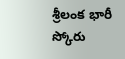శ్రీలంక భారీ స్కోరు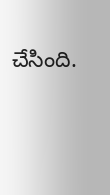చేసింది.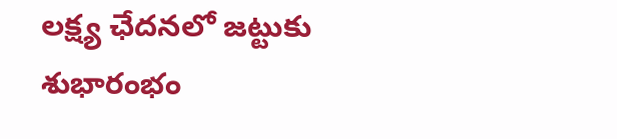లక్ష్య ఛేదనలో జట్టుకు శుభారంభం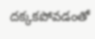దక్కకపోవడంతో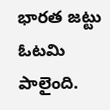భారత జట్టు ఓటమి పాలైంది.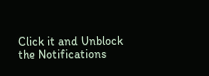Click it and Unblock the Notifications